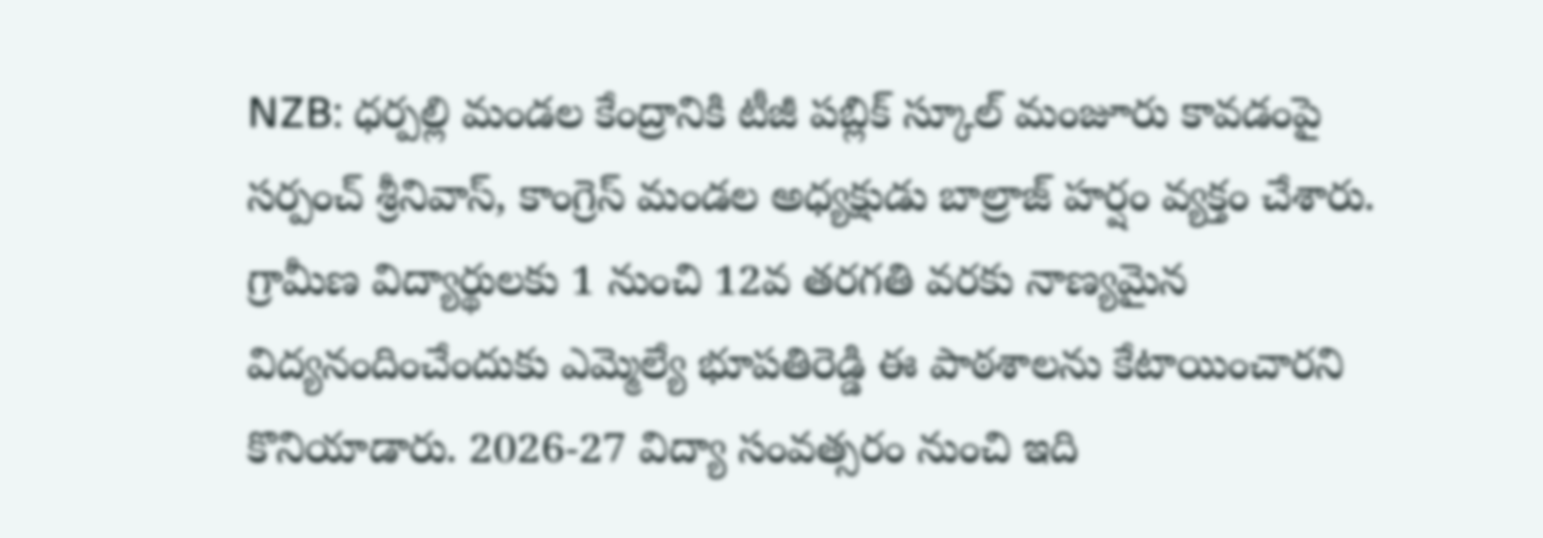NZB: ధర్పల్లి మండల కేంద్రానికి టీజీ పబ్లిక్ స్కూల్ మంజూరు కావడంపై సర్పంచ్ శ్రీనివాస్, కాంగ్రెస్ మండల అధ్యక్షుడు బాల్రాజ్ హర్షం వ్యక్తం చేశారు. గ్రామీణ విద్యార్థులకు 1 నుంచి 12వ తరగతి వరకు నాణ్యమైన విద్యనందించేందుకు ఎమ్మెల్యే భూపతిరెడ్డి ఈ పాఠశాలను కేటాయించారని కొనియాడారు. 2026-27 విద్యా సంవత్సరం నుంచి ఇది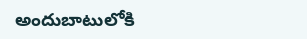అందుబాటులోకి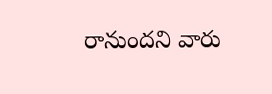రానుందని వారు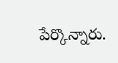పేర్కొన్నారు.